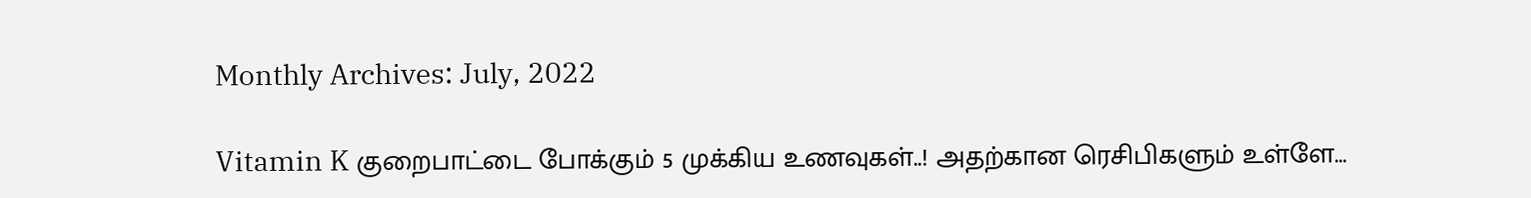Monthly Archives: July, 2022

Vitamin K குறைபாட்டை போக்கும் 5 முக்கிய உணவுகள்..! அதற்கான ரெசிபிகளும் உள்ளே…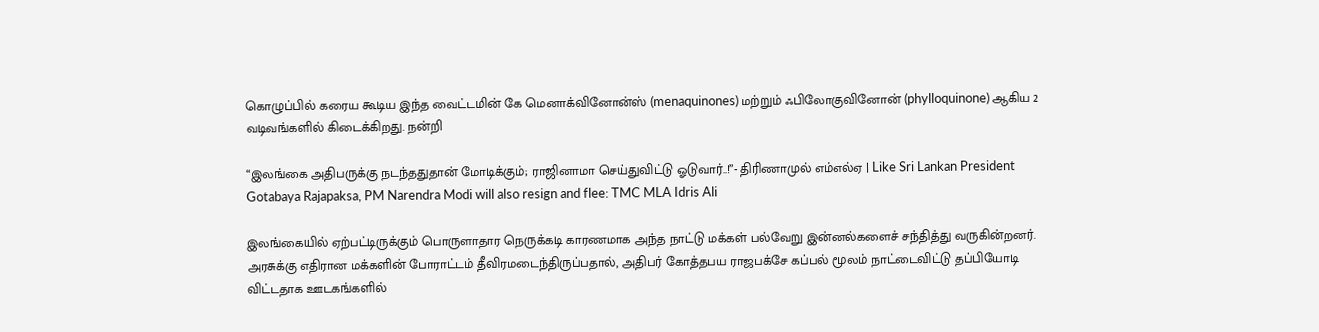கொழுப்பில் கரைய கூடிய இந்த வைட்டமின் கே மெனாக்வினோன்ஸ் (menaquinones) மற்றும் ஃபிலோகுவினோன் (phylloquinone) ஆகிய 2 வடிவங்களில் கிடைக்கிறது. நன்றி

“இலங்கை அதிபருக்கு நடந்ததுதான் மோடிக்கும்; ராஜினாமா செய்துவிட்டு ஓடுவார்..!”- திரிணாமுல் எம்எல்ஏ | Like Sri Lankan President Gotabaya Rajapaksa, PM Narendra Modi will also resign and flee: TMC MLA Idris Ali

இலங்கையில் ஏற்பட்டிருக்கும் பொருளாதார நெருக்கடி காரணமாக அந்த நாட்டு மக்கள் பல்வேறு இன்னல்களைச் சந்தித்து வருகின்றனர். அரசுக்கு எதிரான மக்களின் போராட்டம் தீவிரமடைந்திருப்பதால், அதிபர் கோத்தபய ராஜபக்சே கப்பல் மூலம் நாட்டைவிட்டு தப்பியோடி விட்டதாக ஊடகங்களில்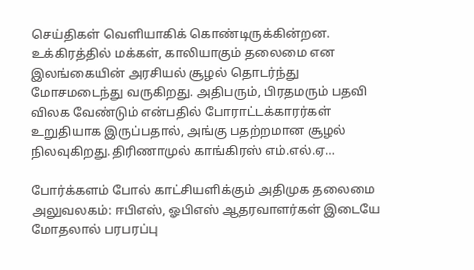செய்திகள் வெளியாகிக் கொண்டிருக்கின்றன. உக்கிரத்தில் மக்கள், காலியாகும் தலைமை என இலங்கையின் அரசியல் சூழல் தொடர்ந்து மோசமடைந்து வருகிறது. அதிபரும், பிரதமரும் பதவி விலக வேண்டும் என்பதில் போராட்டக்காரர்கள் உறுதியாக இருப்பதால், அங்கு பதற்றமான சூழல் நிலவுகிறது.திரிணாமுல் காங்கிரஸ் எம்.எல்.ஏ…

போர்க்களம் போல் காட்சியளிக்கும் அதிமுக தலைமை அலுவலகம்: ஈபிஎஸ், ஓபிஎஸ் ஆதரவாளர்கள் இடையே மோதலால் பரபரப்பு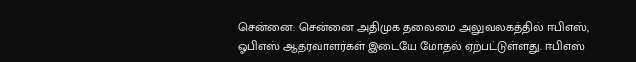சென்னை: சென்னை அதிமுக தலைமை அலுவலகத்தில் ஈபிஎஸ், ஓபிஎஸ் ஆதரவாளர்கள் இடையே மோதல் ஏற்பட்டுள்ளது. ஈபிஎஸ்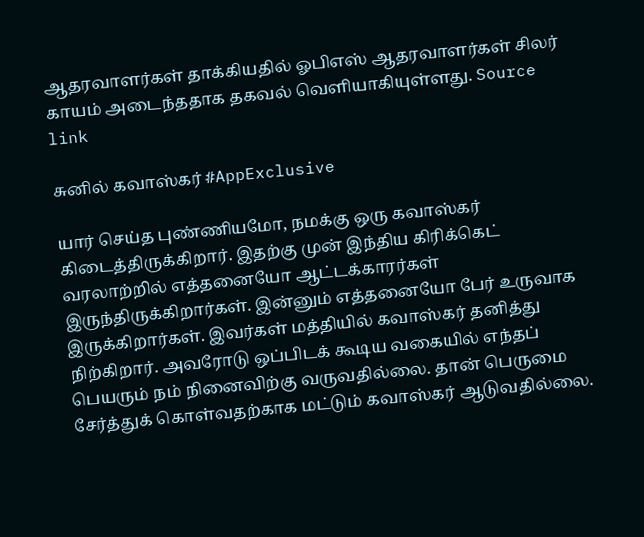ஆதரவாளர்கள் தாக்கியதில் ஓபிஎஸ் ஆதரவாளர்கள் சிலர் காயம் அடைந்ததாக தகவல் வெளியாகியுள்ளது. Source link

சுனில் கவாஸ்கர் #AppExclusive

யார் செய்த புண்ணியமோ, நமக்கு ஒரு கவாஸ்கர் கிடைத்திருக்கிறார். இதற்கு முன் இந்திய கிரிக்கெட் வரலாற்றில் எத்தனையோ ஆட்டக்காரர்கள் இருந்திருக்கிறார்கள். இன்னும் எத்தனையோ பேர் உருவாக இருக்கிறார்கள். இவர்கள் மத்தியில் கவாஸ்கர் தனித்து நிற்கிறார். அவரோடு ஒப்பிடக் கூடிய வகையில் எந்தப் பெயரும் நம் நினைவிற்கு வருவதில்லை. தான் பெருமை சேர்த்துக் கொள்வதற்காக மட்டும் கவாஸ்கர் ஆடுவதில்லை.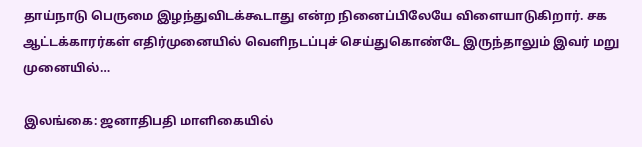தாய்நாடு பெருமை இழந்துவிடக்கூடாது என்ற நினைப்பிலேயே விளையாடுகிறார். சக ஆட்டக்காரர்கள் எதிர்முனையில் வெளிநடப்புச் செய்துகொண்டே இருந்தாலும் இவர் மறு முனையில்…

இலங்கை: ஜனாதிபதி மாளிகையில்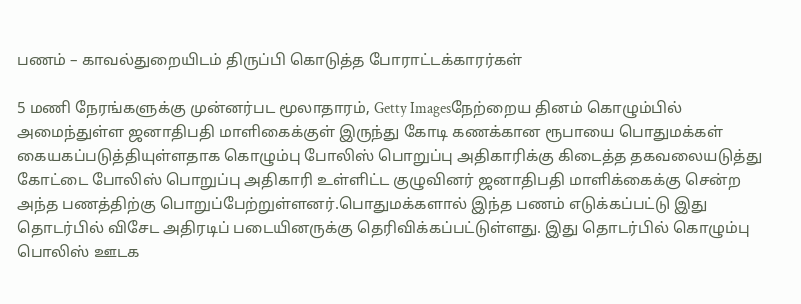பணம் – காவல்துறையிடம் திருப்பி கொடுத்த போராட்டக்காரர்கள்

5 மணி நேரங்களுக்கு முன்னர்பட மூலாதாரம், Getty Imagesநேற்றைய தினம் கொழும்பில் அமைந்துள்ள ஜனாதிபதி மாளிகைக்குள் இருந்து கோடி கணக்கான ரூபாயை பொதுமக்கள் கையகப்படுத்தியுள்ளதாக கொழும்பு போலிஸ் பொறுப்பு அதிகாரிக்கு கிடைத்த தகவலையடுத்து கோட்டை போலிஸ் பொறுப்பு அதிகாரி உள்ளிட்ட குழுவினர் ஜனாதிபதி மாளிக்கைக்கு சென்ற அந்த பணத்திற்கு பொறுப்பேற்றுள்ளனர்.பொதுமக்களால் இந்த பணம் எடுக்கப்பட்டு இது தொடர்பில் விசேட அதிரடிப் படையினருக்கு தெரிவிக்கப்பட்டுள்ளது. இது தொடர்பில் கொழும்பு பொலிஸ் ஊடக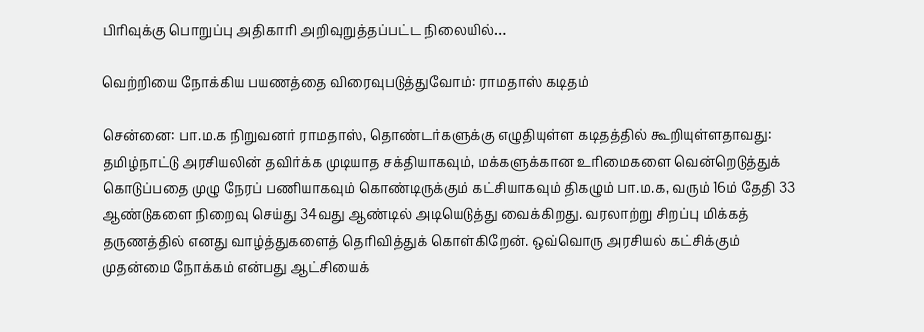பிரிவுக்கு பொறுப்பு அதிகாரி அறிவுறுத்தப்பட்ட நிலையில்…

வெற்றியை நோக்கிய பயணத்தை விரைவுபடுத்துவோம்: ராமதாஸ் கடிதம்

சென்னை: பா.ம.க நிறுவனர் ராமதாஸ், தொண்டர்களுக்கு எழுதியுள்ள கடிதத்தில் கூறியுள்ளதாவது: தமிழ்நாட்டு அரசியலின் தவிர்க்க முடியாத சக்தியாகவும், மக்களுக்கான உரிமைகளை வென்றெடுத்துக் கொடுப்பதை முழு நேரப் பணியாகவும் கொண்டிருக்கும் கட்சியாகவும் திகழும் பா.ம.க, வரும் 16ம் தேதி 33 ஆண்டுகளை நிறைவு செய்து 34வது ஆண்டில் அடியெடுத்து வைக்கிறது. வரலாற்று சிறப்பு மிக்கத் தருணத்தில் எனது வாழ்த்துகளைத் தெரிவித்துக் கொள்கிறேன். ஒவ்வொரு அரசியல் கட்சிக்கும் முதன்மை நோக்கம் என்பது ஆட்சியைக்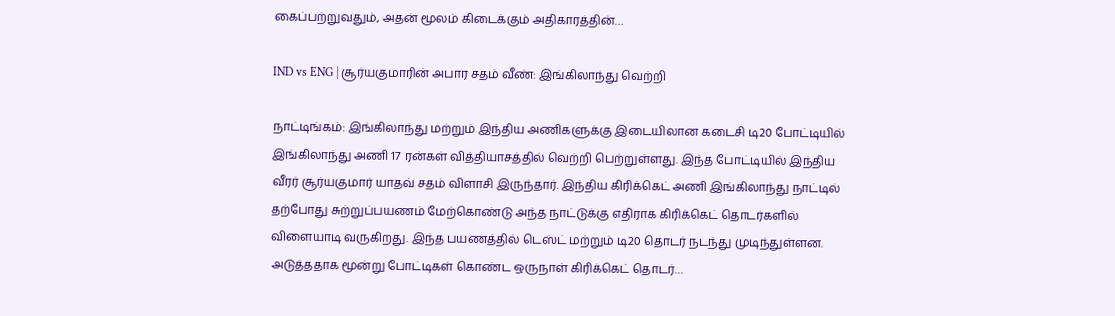கைப்பற்றுவதும், அதன் மூலம் கிடைக்கும் அதிகாரத்தின்…

IND vs ENG | சூர்யகுமாரின் அபார சதம் வீண்: இங்கிலாந்து வெற்றி

நாட்டிங்கம்: இங்கிலாந்து மற்றும் இந்திய அணிகளுக்கு இடையிலான கடைசி டி20 போட்டியில் இங்கிலாந்து அணி 17 ரன்கள் வித்தியாசத்தில் வெற்றி பெற்றுள்ளது. இந்த போட்டியில் இந்திய வீரர் சூர்யகுமார் யாதவ் சதம் விளாசி இருந்தார். இந்திய கிரிக்கெட் அணி இங்கிலாந்து நாட்டில் தற்போது சுற்றுப்பயணம் மேற்கொண்டு அந்த நாட்டுக்கு எதிராக கிரிக்கெட் தொடர்களில் விளையாடி வருகிறது. இந்த பயணத்தில் டெஸ்ட் மற்றும் டி20 தொடர் நடந்து முடிந்துள்ளன. அடுத்ததாக மூன்று போட்டிகள் கொண்ட ஒருநாள் கிரிக்கெட் தொடர்…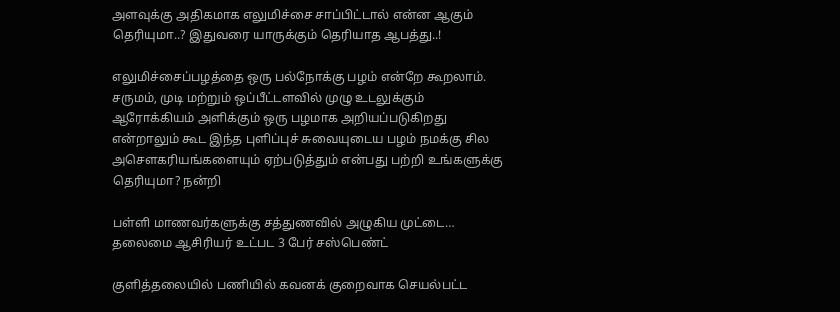அளவுக்கு அதிகமாக எலுமிச்சை சாப்பிட்டால் என்ன ஆகும் தெரியுமா..? இதுவரை யாருக்கும் தெரியாத ஆபத்து..!

எலுமிச்சைப்பழத்தை ஒரு பல்நோக்கு பழம் என்றே கூறலாம். சருமம், முடி மற்றும் ஒப்பீட்டளவில் முழு உடலுக்கும் ஆரோக்கியம் அளிக்கும் ஒரு பழமாக அறியப்படுகிறது என்றாலும் கூட இந்த புளிப்புச் சுவையுடைய பழம் நமக்கு சில அசௌகரியங்களையும் ஏற்படுத்தும் என்பது பற்றி உங்களுக்கு தெரியுமா? நன்றி

பள்ளி மாணவர்களுக்கு சத்துணவில் அழுகிய முட்டை… தலைமை ஆசிரியர் உட்பட 3 பேர் சஸ்பெண்ட்

குளித்தலையில் பணியில் கவனக் குறைவாக செயல்பட்ட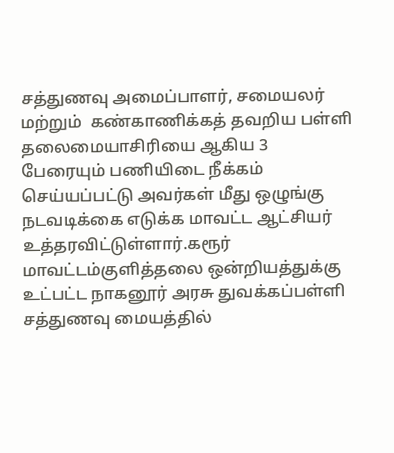சத்துணவு அமைப்பாளர், சமையலர் மற்றும்  கண்காணிக்கத் தவறிய பள்ளி தலைமையாசிரியை ஆகிய 3 பேரையும் பணியிடை நீக்கம் செய்யப்பட்டு அவர்கள் மீது ஒழுங்கு நடவடிக்கை எடுக்க மாவட்ட ஆட்சியர் உத்தரவிட்டுள்ளார்.கரூர் மாவட்டம்குளித்தலை ஒன்றியத்துக்கு உட்பட்ட நாகனூர் அரசு துவக்கப்பள்ளி சத்துணவு மையத்தில்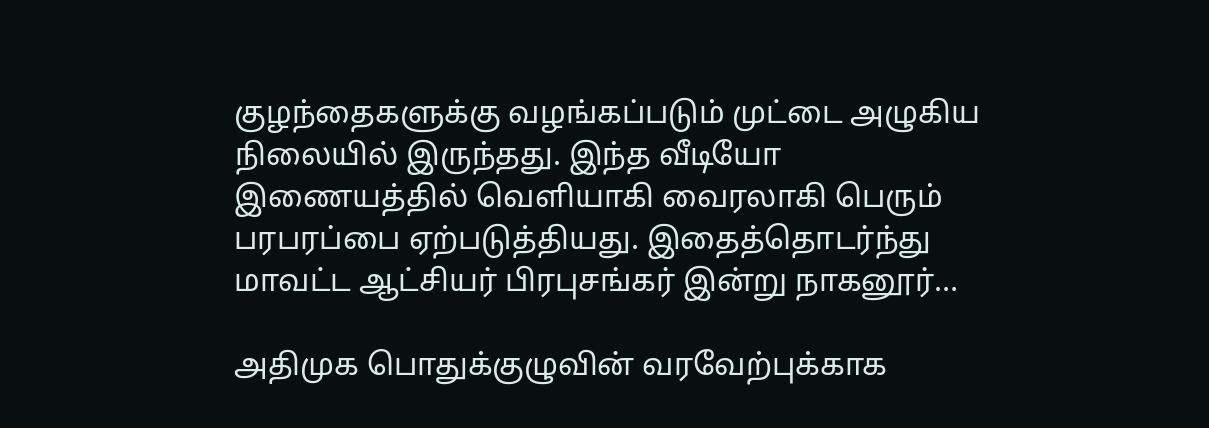குழந்தைகளுக்கு வழங்கப்படும் முட்டை அழுகிய நிலையில் இருந்தது. இந்த வீடியோ இணையத்தில் வெளியாகி வைரலாகி பெரும் பரபரப்பை ஏற்படுத்தியது. இதைத்தொடர்ந்து மாவட்ட ஆட்சியர் பிரபுசங்கர் இன்று நாகனூர்…

அதிமுக பொதுக்குழுவின் வரவேற்புக்காக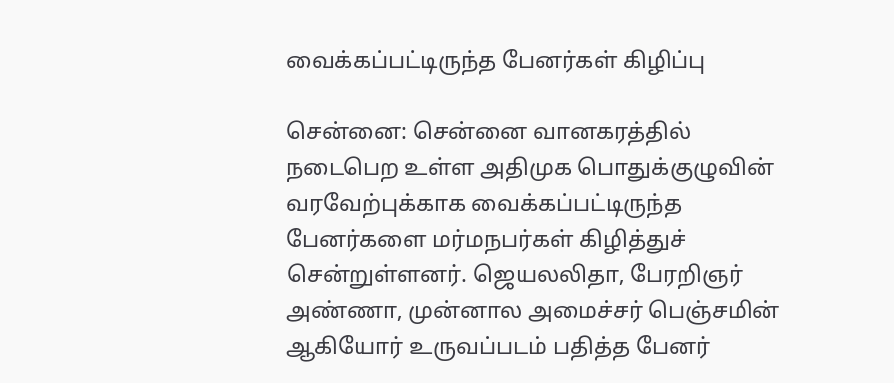வைக்கப்பட்டிருந்த பேனர்கள் கிழிப்பு

சென்னை: சென்னை வானகரத்தில் நடைபெற உள்ள அதிமுக பொதுக்குழுவின் வரவேற்புக்காக வைக்கப்பட்டிருந்த பேனர்களை மர்மநபர்கள் கிழித்துச் சென்றுள்ளனர். ஜெயலலிதா, பேரறிஞர் அண்ணா, முன்னால அமைச்சர் பெஞ்சமின் ஆகியோர் உருவப்படம் பதித்த பேனர்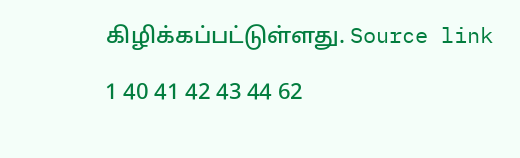கிழிக்கப்பட்டுள்ளது. Source link

1 40 41 42 43 44 62